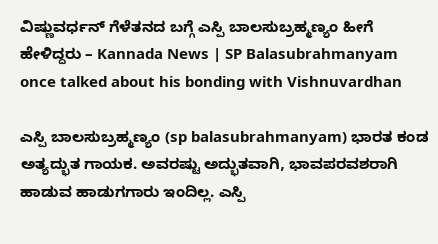ವಿಷ್ಣುವರ್ಧನ್ ಗೆಳೆತನದ ಬಗ್ಗೆ ಎಸ್ಪಿ ಬಾಲಸುಬ್ರಹ್ಮಣ್ಯಂ ಹೀಗೆ ಹೇಳಿದ್ದರು – Kannada News | SP Balasubrahmanyam once talked about his bonding with Vishnuvardhan

ಎಸ್ಪಿ ಬಾಲಸುಬ್ರಹ್ಮಣ್ಯಂ (sp balasubrahmanyam) ಭಾರತ ಕಂಡ ಅತ್ಯದ್ಭುತ ಗಾಯಕ. ಅವರಷ್ಟು ಅದ್ಭುತವಾಗಿ, ಭಾವಪರವಶರಾಗಿ ಹಾಡುವ ಹಾಡುಗಗಾರು ಇಂದಿಲ್ಲ. ಎಸ್ಪಿ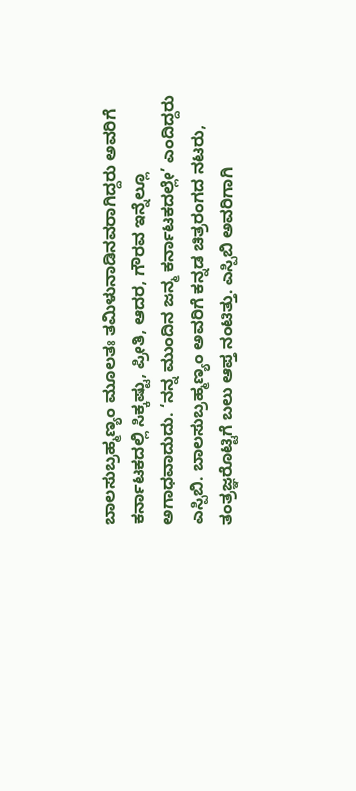ಬಾಲಸುಬ್ರಹ್ಮಣ್ಯಂ ಮೂಲತಃ ತಮಿಳುನಾಡಿನವರಾಗಿದ್ದರು ಅವರಿಗೆ ಕರ್ನಾಟಕದಲ್ಲಿ ಸಿಕ್ಕಷ್ಟು, ಪ್ರೀತಿ, ಆದರ, ಗೌರವ ಇನ್ನೆಲ್ಲೂ ಅಗಾಧವಾದುದು. ‘ನನ್ನ ಮುಂದಿನ ಜನ್ಮ ಕರ್ನಾಟಕದಲ್ಲೇ’ ಎಂದಿದ್ದರು ಎಸ್ಪಿಬಿ. ಬಾಲಸುಬ್ರಹ್ಮಣ್ಯಂ ಅವರಿಗೆ ಕನ್ನಡ ಚಿತ್ರರಂಗದ ನಟರು, ತಂತ್ರಜ್ಞರೊಟ್ಟಿಗೆ ಬಲು ಆಪ್ತ ನಂಟಿತ್ತು. ಎಸ್ಪಿಬಿ ಅವರಿಗಾಗಿ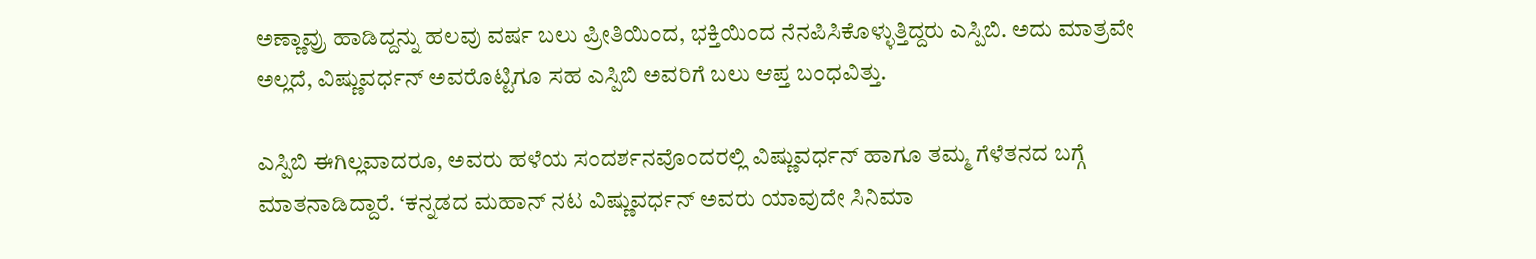ಅಣ್ಣಾವ್ರು ಹಾಡಿದ್ದನ್ನು ಹಲವು ವರ್ಷ ಬಲು ಪ್ರೀತಿಯಿಂದ, ಭಕ್ತಿಯಿಂದ ನೆನಪಿಸಿಕೊಳ್ಳುತ್ತಿದ್ದರು ಎಸ್ಪಿಬಿ. ಅದು ಮಾತ್ರವೇ ಅಲ್ಲದೆ, ವಿಷ್ಣುವರ್ಧನ್ ಅವರೊಟ್ಟಿಗೂ ಸಹ ಎಸ್ಪಿಬಿ ಅವರಿಗೆ ಬಲು ಆಪ್ತ ಬಂಧವಿತ್ತು.

ಎಸ್ಪಿಬಿ ಈಗಿಲ್ಲವಾದರೂ, ಅವರು ಹಳೆಯ ಸಂದರ್ಶನವೊಂದರಲ್ಲಿ ವಿಷ್ಣುವರ್ಧನ್ ಹಾಗೂ ತಮ್ಮ ಗೆಳೆತನದ ಬಗ್ಗೆ ಮಾತನಾಡಿದ್ದಾರೆ. ‘ಕನ್ನಡದ ಮಹಾನ್ ನಟ ವಿಷ್ಣುವರ್ಧನ್ ಅವರು ಯಾವುದೇ ಸಿನಿಮಾ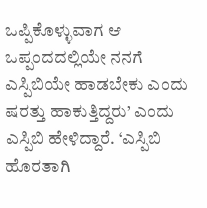ಒಪ್ಪಿಕೊಳ್ಳುವಾಗ ಆ ಒಪ್ಪಂದದಲ್ಲಿಯೇ ನನಗೆ ಎಸ್ಪಿಬಿಯೇ ಹಾಡಬೇಕು ಎಂದು ಷರತ್ತು ಹಾಕುತ್ತಿದ್ದರು’ ಎಂದು ಎಸ್ಪಿಬಿ ಹೇಳಿದ್ದಾರೆ. ‘ಎಸ್ಪಿಬಿ ಹೊರತಾಗಿ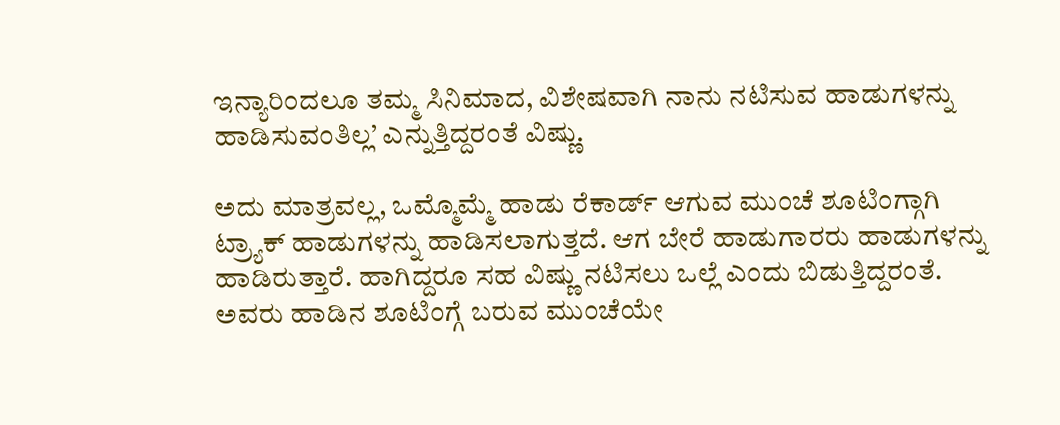ಇನ್ಯಾರಿಂದಲೂ ತಮ್ಮ ಸಿನಿಮಾದ, ವಿಶೇಷವಾಗಿ ನಾನು ನಟಿಸುವ ಹಾಡುಗಳನ್ನು ಹಾಡಿಸುವಂತಿಲ್ಲ’ ಎನ್ನುತ್ತಿದ್ದರಂತೆ ವಿಷ್ಣು.

ಅದು ಮಾತ್ರವಲ್ಲ, ಒಮ್ಮೊಮ್ಮೆ ಹಾಡು ರೆಕಾರ್ಡ್ ಆಗುವ ಮುಂಚೆ ಶೂಟಿಂಗ್ಗಾಗಿ ಟ್ರ್ಯಾಕ್ ಹಾಡುಗಳನ್ನು ಹಾಡಿಸಲಾಗುತ್ತದೆ. ಆಗ ಬೇರೆ ಹಾಡುಗಾರರು ಹಾಡುಗಳನ್ನು ಹಾಡಿರುತ್ತಾರೆ. ಹಾಗಿದ್ದರೂ ಸಹ ವಿಷ್ಣು ನಟಿಸಲು ಒಲ್ಲೆ ಎಂದು ಬಿಡುತ್ತಿದ್ದರಂತೆ. ಅವರು ಹಾಡಿನ ಶೂಟಿಂಗ್ಗೆ ಬರುವ ಮುಂಚೆಯೇ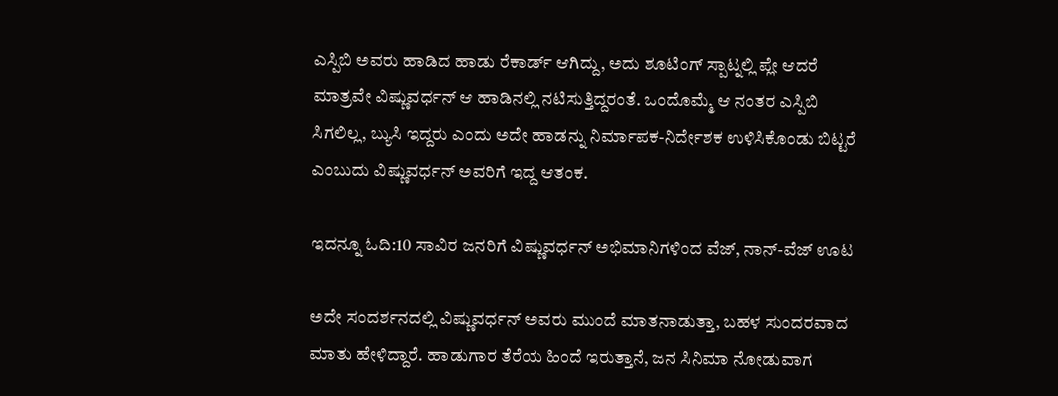ಎಸ್ಪಿಬಿ ಅವರು ಹಾಡಿದ ಹಾಡು ರೆಕಾರ್ಡ್ ಆಗಿದ್ದು, ಅದು ಶೂಟಿಂಗ್ ಸ್ಪಾಟ್ನಲ್ಲಿ ಪ್ಲೇ ಆದರೆ ಮಾತ್ರವೇ ವಿಷ್ಣುವರ್ಧನ್ ಆ ಹಾಡಿನಲ್ಲಿ ನಟಿಸುತ್ತಿದ್ದರಂತೆ. ಒಂದೊಮ್ಮೆ ಆ ನಂತರ ಎಸ್ಪಿಬಿ ಸಿಗಲಿಲ್ಲ, ಬ್ಯುಸಿ ಇದ್ದರು ಎಂದು ಅದೇ ಹಾಡನ್ನು ನಿರ್ಮಾಪಕ-ನಿರ್ದೇಶಕ ಉಳಿಸಿಕೊಂಡು ಬಿಟ್ಟರೆ ಎಂಬುದು ವಿಷ್ಣುವರ್ಧನ್ ಅವರಿಗೆ ಇದ್ದ ಆತಂಕ.

ಇದನ್ನೂ ಓದಿ:10 ಸಾವಿರ ಜನರಿಗೆ ವಿಷ್ಣುವರ್ಧನ್ ಅಭಿಮಾನಿಗಳಿಂದ ವೆಜ್, ನಾನ್-ವೆಜ್ ಊಟ

ಅದೇ ಸಂದರ್ಶನದಲ್ಲಿ ವಿಷ್ಣುವರ್ಧನ್ ಅವರು ಮುಂದೆ ಮಾತನಾಡುತ್ತಾ, ಬಹಳ ಸುಂದರವಾದ ಮಾತು ಹೇಳಿದ್ದಾರೆ. ಹಾಡುಗಾರ ತೆರೆಯ ಹಿಂದೆ ಇರುತ್ತಾನೆ, ಜನ ಸಿನಿಮಾ ನೋಡುವಾಗ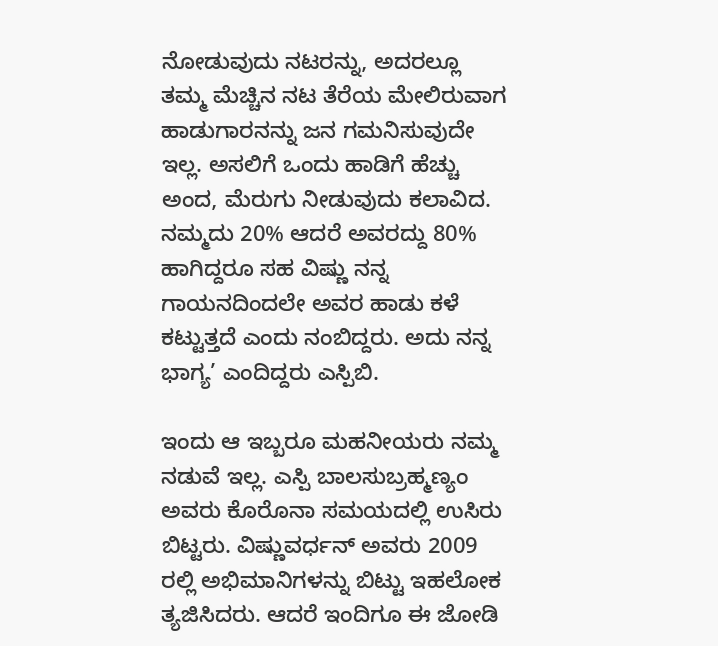ನೋಡುವುದು ನಟರನ್ನು, ಅದರಲ್ಲೂ ತಮ್ಮ ಮೆಚ್ಚಿನ ನಟ ತೆರೆಯ ಮೇಲಿರುವಾಗ ಹಾಡುಗಾರನನ್ನು ಜನ ಗಮನಿಸುವುದೇ ಇಲ್ಲ. ಅಸಲಿಗೆ ಒಂದು ಹಾಡಿಗೆ ಹೆಚ್ಚು ಅಂದ, ಮೆರುಗು ನೀಡುವುದು ಕಲಾವಿದ. ನಮ್ಮದು 20% ಆದರೆ ಅವರದ್ದು 80% ಹಾಗಿದ್ದರೂ ಸಹ ವಿಷ್ಣು ನನ್ನ ಗಾಯನದಿಂದಲೇ ಅವರ ಹಾಡು ಕಳೆ ಕಟ್ಟುತ್ತದೆ ಎಂದು ನಂಬಿದ್ದರು. ಅದು ನನ್ನ ಭಾಗ್ಯ’ ಎಂದಿದ್ದರು ಎಸ್ಪಿಬಿ.

ಇಂದು ಆ ಇಬ್ಬರೂ ಮಹನೀಯರು ನಮ್ಮ ನಡುವೆ ಇಲ್ಲ. ಎಸ್ಪಿ ಬಾಲಸುಬ್ರಹ್ಮಣ್ಯಂ ಅವರು ಕೊರೊನಾ ಸಮಯದಲ್ಲಿ ಉಸಿರು ಬಿಟ್ಟರು. ವಿಷ್ಣುವರ್ಧನ್ ಅವರು 2009 ರಲ್ಲಿ ಅಭಿಮಾನಿಗಳನ್ನು ಬಿಟ್ಟು ಇಹಲೋಕ ತ್ಯಜಿಸಿದರು. ಆದರೆ ಇಂದಿಗೂ ಈ ಜೋಡಿ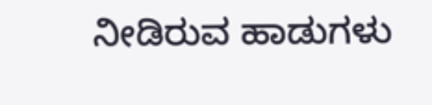ನೀಡಿರುವ ಹಾಡುಗಳು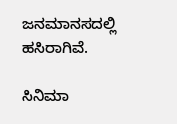ಜನಮಾನಸದಲ್ಲಿ ಹಸಿರಾಗಿವೆ.

ಸಿನಿಮಾ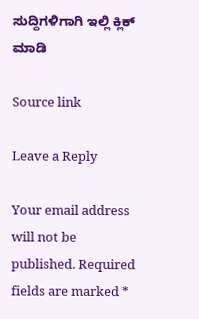ಸುದ್ದಿಗಳಿಗಾಗಿ ಇಲ್ಲಿ ಕ್ಲಿಕ್ ಮಾಡಿ

Source link

Leave a Reply

Your email address will not be published. Required fields are marked *